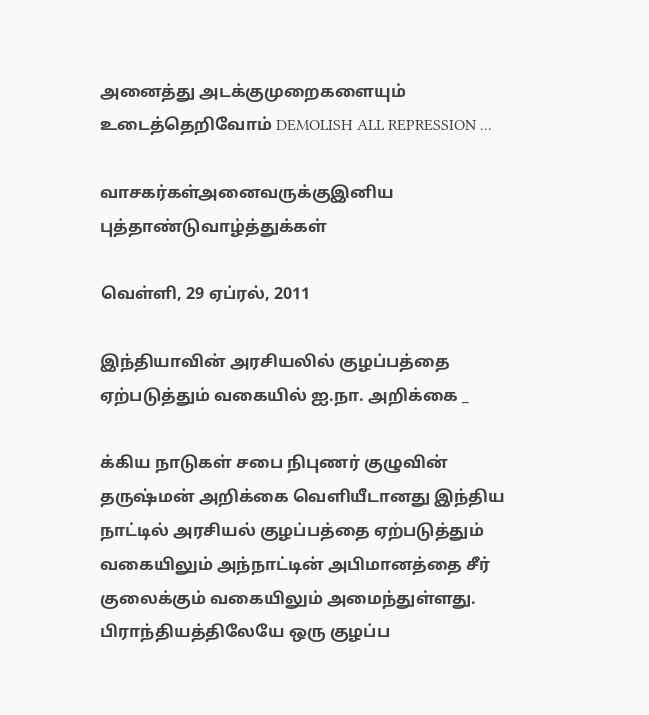அனைத்து அடக்குமுறைகளையும் உடைத்தெறிவோம் DEMOLISH ALL REPRESSION ...

வாசகர்கள்அனைவருக்குஇனிய புத்தாண்டுவாழ்த்துக்கள்

வெள்ளி, 29 ஏப்ரல், 2011

இந்தியாவின் அரசியலில் குழப்பத்தை ஏற்படுத்தும் வகையில் ஐ.நா. அறிக்கை _

க்கிய நாடுகள் சபை நிபுணர் குழுவின் தருஷ்மன் அறிக்கை வெளியீடானது இந்திய நாட்டில் அரசியல் குழப்பத்தை ஏற்படுத்தும் வகையிலும் அந்நாட்டின் அபிமானத்தை சீர் குலைக்கும் வகையிலும் அமைந்துள்ளது. பிராந்தியத்திலேயே ஒரு குழப்ப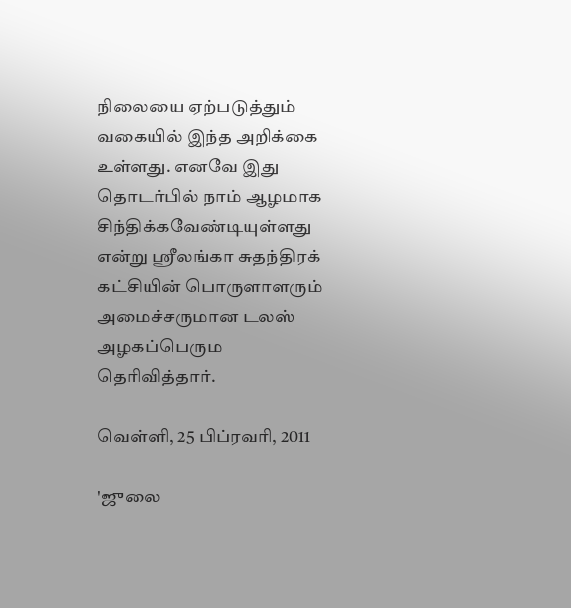நிலையை ஏற்படுத்தும் வகையில் இந்த அறிக்கை உள்ளது. எனவே இது தொடர்பில் நாம் ஆழமாக சிந்திக்கவேண்டியுள்ளது என்று ஸ்ரீலங்கா சுதந்திரக் கட்சியின் பொருளாளரும் அமைச்சருமான டலஸ் அழகப்பெரும தெரிவித்தார்.

வெள்ளி, 25 பிப்ரவரி, 2011

'ஜுலை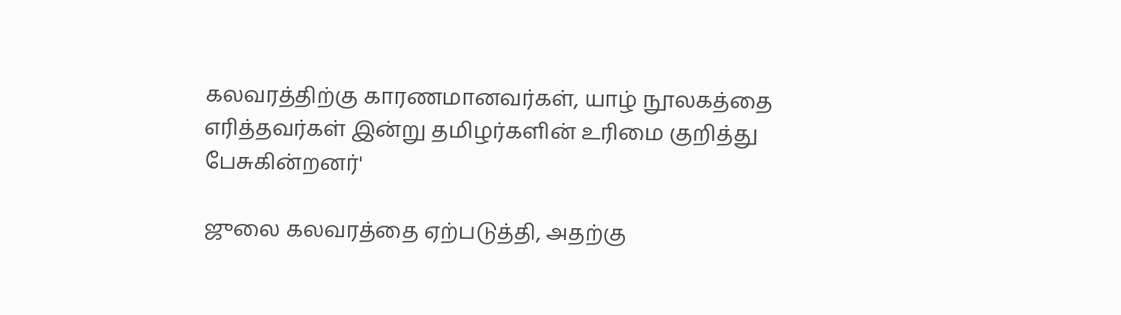கலவரத்திற்கு காரணமானவர்கள், யாழ் நூலகத்தை எரித்தவர்கள் இன்று தமிழர்களின் உரிமை குறித்து பேசுகின்றனர்'

ஜுலை கலவரத்தை ஏற்படுத்தி, அதற்கு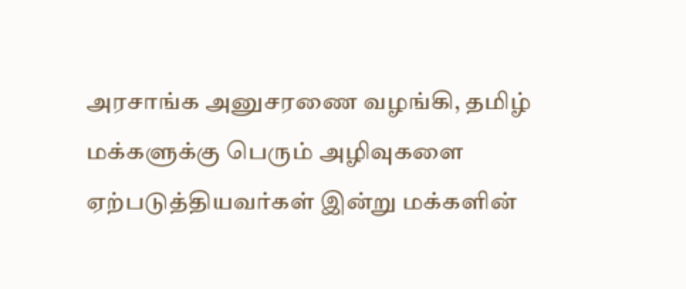அரசாங்க அனுசரணை வழங்கி, தமிழ் மக்களுக்கு பெரும் அழிவுகளை ஏற்படுத்தியவர்கள் இன்று மக்களின்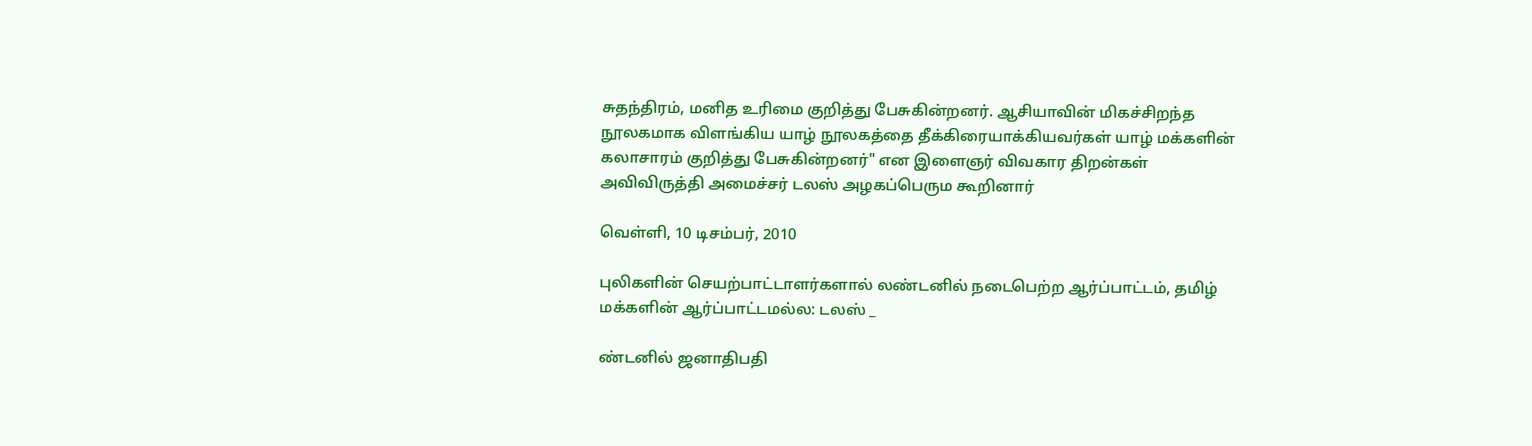சுதந்திரம், மனித உரிமை குறித்து பேசுகின்றனர். ஆசியாவின் மிகச்சிறந்த நூலகமாக விளங்கிய யாழ் நூலகத்தை தீக்கிரையாக்கியவர்கள் யாழ் மக்களின் கலாசாரம் குறித்து பேசுகின்றனர்" என இளைஞர் விவகார திறன்கள் அவிவிருத்தி அமைச்சர் டலஸ் அழகப்பெரும கூறினார்

வெள்ளி, 10 டிசம்பர், 2010

புலிகளின் செயற்பாட்டாளர்களால் லண்டனில் நடைபெற்ற ஆர்ப்பாட்டம், தமிழ் மக்களின் ஆர்ப்பாட்டமல்ல: டலஸ் _

ண்டனில் ஜனாதிபதி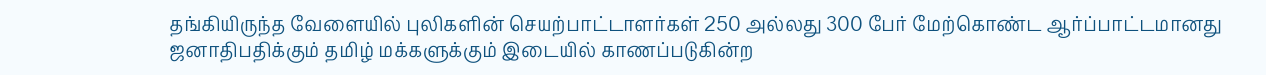தங்கியிருந்த வேளையில் புலிகளின் செயற்பாட்டாளர்கள் 250 அல்லது 300 பேர் மேற்கொண்ட ஆர்ப்பாட்டமானது ஜனாதிபதிக்கும் தமிழ் மக்களுக்கும் இடையில் காணப்படுகின்ற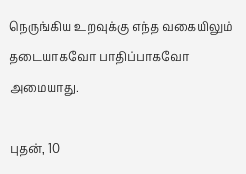நெருங்கிய உறவுக்கு எந்த வகையிலும் தடையாகவோ பாதிப்பாகவோ அமையாது.

புதன், 10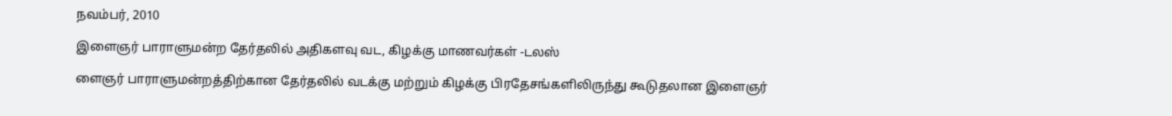நவம்பர், 2010

இளைஞர் பாராளுமன்ற தேர்தலில் அதிகளவு வட, கிழக்கு மாணவர்கள் -டலஸ்

ளைஞர் பாராளுமன்றத்திற்கான தேர்தலில் வடக்கு மற்றும் கிழக்கு பிரதேசங்களிலிருந்து கூடுதலான இளைஞர்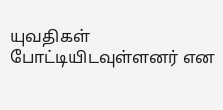யுவதிகள் போட்டியிடவுள்ளனர் என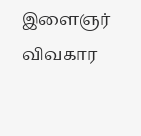இளைஞர் விவகார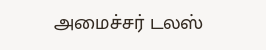அமைச்சர் டலஸ்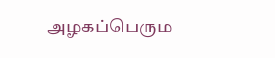அழகப்பெரும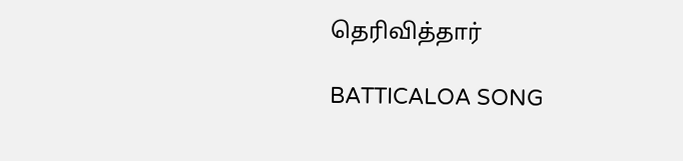தெரிவித்தார்

BATTICALOA SONG